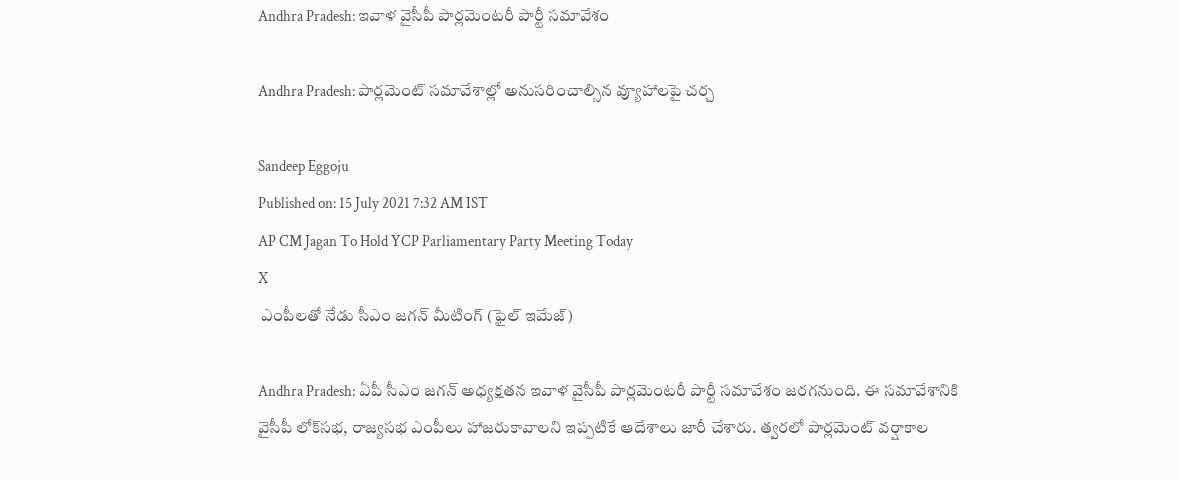Andhra Pradesh: ఇవాళ వైసీపీ పార్లమెంటరీ పార్టీ సమావేశం

Andhra Pradesh: పార్లమెంట్‌ సమావేశాల్లో అనుసరించాల్సిన వ్యూహాలపై చర్చ

Sandeep Eggoju
Published on: 15 July 2021 7:32 AM IST
AP CM Jagan To Hold YCP Parliamentary Party Meeting Today
X
 ఎంపీలతో నేడు సీఎం జగన్ మీటింగ్ (ఫైల్ ఇమేజ్)

Andhra Pradesh: ఏపీ సీఎం జగన్ అధ్యక్షతన ఇవాళ వైసీపీ పార్లమెంటరీ పార్టీ సమావేశం జరగనుంది. ఈ సమావేశానికి వైసీపీ లోక్‌సభ, రాజ్యసభ ఎంపీలు హాజరుకావాలని ఇప్పటికే ఆదేశాలు జారీ చేశారు. త్వరలో పార్లమెంట్ వర్షాకాల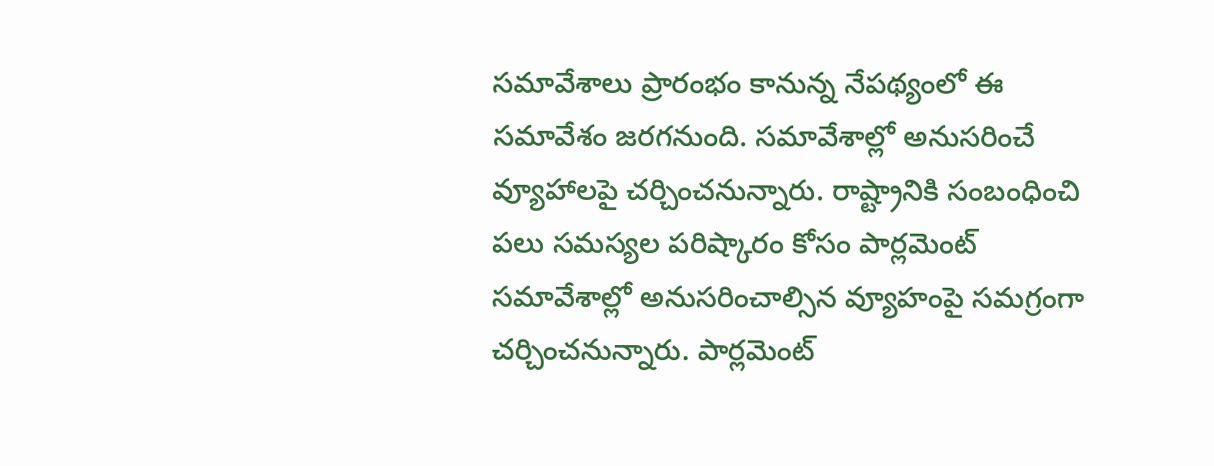సమావేశాలు ప్రారంభం కానున్న నేపథ్యంలో ఈ సమావేశం జరగనుంది. సమావేశాల్లో అనుసరించే వ్యూహాలపై చర్చించనున్నారు. రాష్ట్రానికి సంబంధించి పలు సమస్యల పరిష్కారం కోసం పార్లమెంట్ సమావేశాల్లో అనుసరించాల్సిన వ్యూహంపై సమగ్రంగా చర్చించనున్నారు. పార్లమెంట్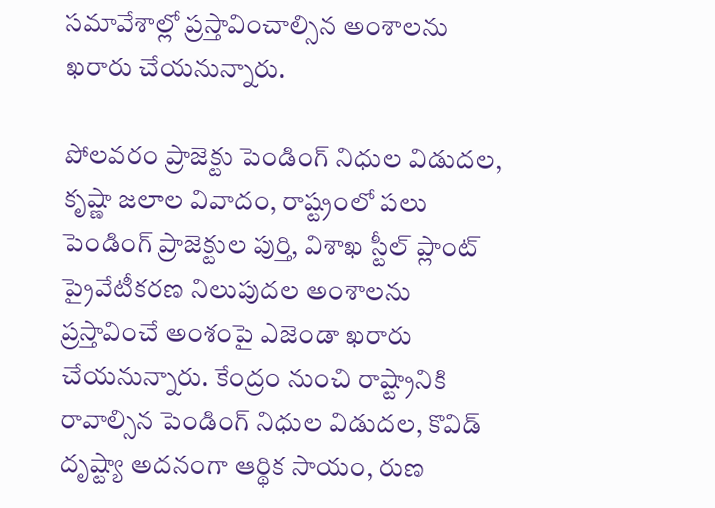సమావేశాల్లో ప్రస్తావించాల్సిన అంశాలను ఖరారు చేయనున్నారు.

పోలవరం ప్రాజెక్టు పెండింగ్ నిధుల విడుదల, కృష్ణా జలాల వివాదం, రాష్ట్రంలో పలు పెండింగ్ ప్రాజెక్టుల పుర్తి, విశాఖ స్టీల్ ప్లాంట్ ప్రైవేటీకరణ నిలుపుదల అంశాలను ప్రస్తావించే అంశంపై ఎజెండా ఖరారు చేయనున్నారు. కేంద్రం నుంచి రాష్ట్రానికి రావాల్సిన పెండింగ్ నిధుల విడుదల, కొవిడ్ దృష్ట్యా అదనంగా ఆర్థిక సాయం, రుణ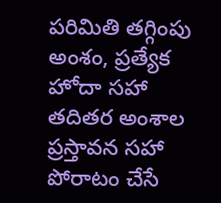పరిమితి తగ్గింపు అంశం, ప్రత్యేక హోదా సహా తదితర అంశాల ప్రస్తావన సహా పోరాటం చేసే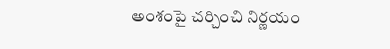అంశంపై చర్చించి నిర్ణయం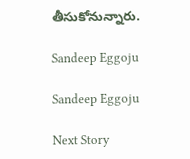తీసుకోనున్నారు.

Sandeep Eggoju

Sandeep Eggoju

Next Story